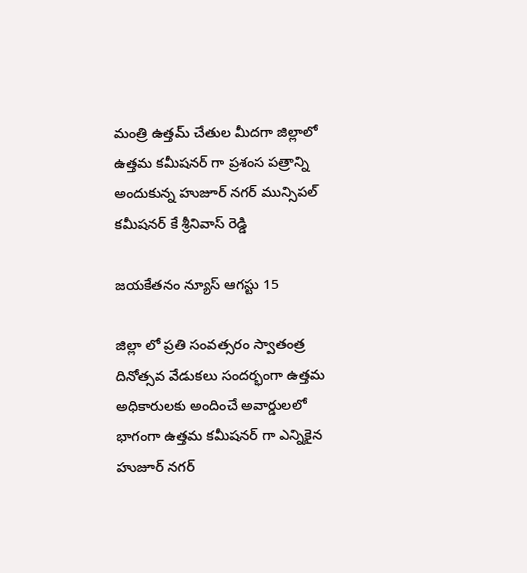మంత్రి ఉత్తమ్ చేతుల మీదగా జిల్లాలో ఉత్తమ కమీషనర్ గా ప్రశంస పత్రాన్ని అందుకున్న హుజూర్ నగర్ మున్సిపల్ కమీషనర్ కే శ్రీనివాస్ రెడ్డి

జయకేతనం న్యూస్ ఆగస్టు 15

జిల్లా లో ప్రతి సంవత్సరం స్వాతంత్ర దినోత్సవ వేడుకలు సందర్భంగా ఉత్తమ అధికారులకు అందించే అవార్డులలో భాగంగా ఉత్తమ కమీషనర్ గా ఎన్నికైన హుజూర్ నగర్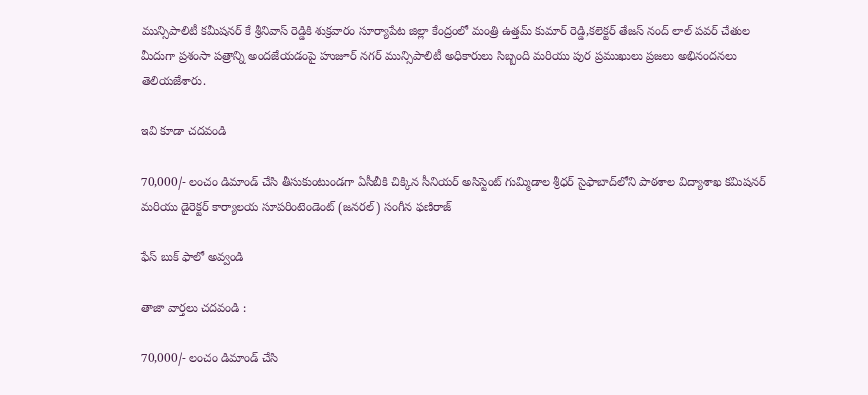మున్సిపాలిటీ కమీషనర్ కే శ్రీనివాస్ రెడ్డికి శుక్రవారం సూర్యాపేట జిల్లా కేంద్రంలో మంత్రి ఉత్తమ్ కుమార్ రెడ్డి,కలెక్టర్ తేజస్ నంద్ లాల్ పవర్ చేతుల మీదుగా ప్రశంసా పత్రాన్ని అందజేయడంపై హుజూర్ నగర్ మున్సిపాలిటీ అధికారులు సిబ్బంది మరియు పుర ప్రముఖులు ప్రజలు అభినందనలు తెలియజేశారు.

ఇవి కూడా చదవండి

70,000/- లంచం డిమాండ్ చేసి తీసుకుంటుండగా ఏసీబీకి చిక్కిన సీనియర్ అసిస్టెంట్ గుమ్మిడాల శ్రీధర్ సైఫాబాద్‌లోని పాఠశాల విద్యాశాఖ కమిషనర్ మరియు డైరెక్టర్ కార్యాలయ సూపరింటెండెంట్ (జనరల్) సంగీన ఫణిరాజ్

ఫేస్ బుక్ ఫాలో అవ్వండి

తాజా వార్తలు చదవండి :

70,000/- లంచం డిమాండ్ చేసి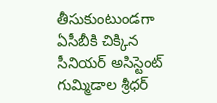తీసుకుంటుండగా ఏసీబీకి చిక్కిన సీనియర్ అసిస్టెంట్ గుమ్మిడాల శ్రీధర్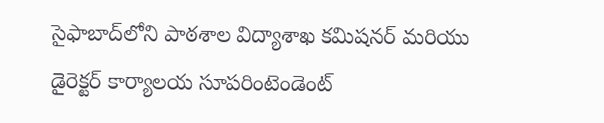సైఫాబాద్‌లోని పాఠశాల విద్యాశాఖ కమిషనర్ మరియు డైరెక్టర్ కార్యాలయ సూపరింటెండెంట్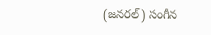(జనరల్) సంగీన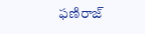ఫణిరాజ్